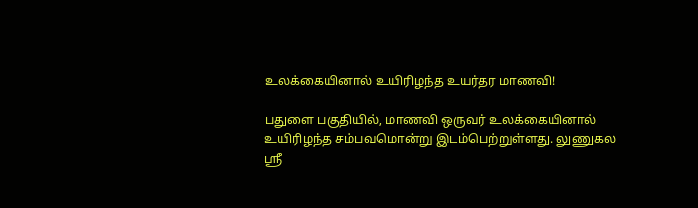உலக்கையினால் உயிரிழந்த உயர்தர மாணவி!

பதுளை பகுதியில், மாணவி ஒருவர் உலக்கையினால் உயிரிழந்த சம்பவமொன்று இடம்பெற்றுள்ளது. லுணுகல ஸ்ரீ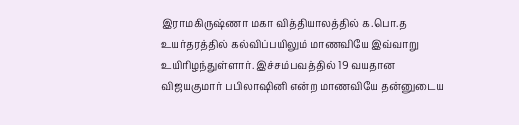இராமகிருஷ்ணா மகா வித்தியாலத்தில் க.பொ.த உயர்தரத்தில் கல்விப்பயிலும் மாணவியே இவ்வாறு உயிரிழந்துள்ளார். இச்சம்பவத்தில் 19 வயதான விஜயகுமார் பபிலாஷினி என்ற மாணவியே தன்னுடைய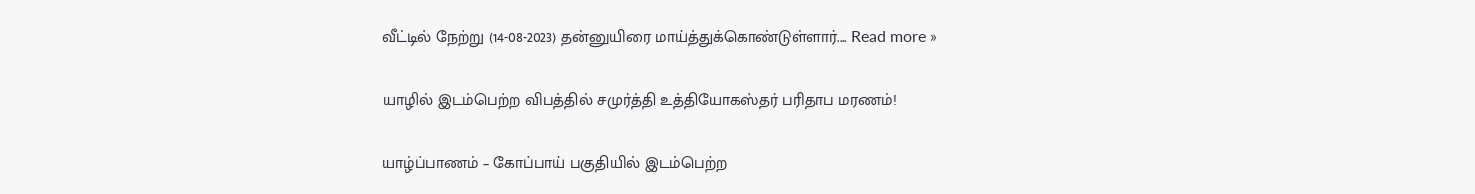வீட்டில் நேற்று (14-08-2023) தன்னுயிரை மாய்த்துக்கொண்டுள்ளார்.... Read more »

யாழில் இடம்பெற்ற விபத்தில் சமுர்த்தி உத்தியோகஸ்தர் பரிதாப மரணம்!

யாழ்ப்பாணம் – கோப்பாய் பகுதியில் இடம்பெற்ற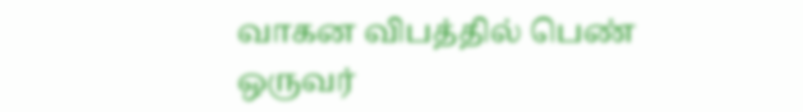வாகன விபத்தில் பெண் ஒருவர்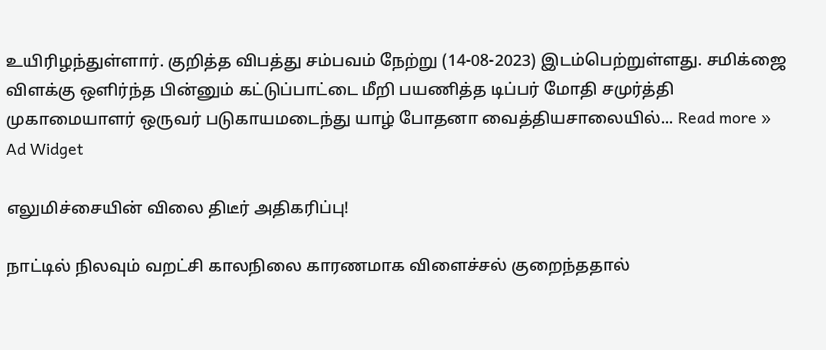உயிரிழந்துள்ளார். குறித்த விபத்து சம்பவம் நேற்று (14-08-2023) இடம்பெற்றுள்ளது. சமிக்ஜை விளக்கு ஒளிர்ந்த பின்னும் கட்டுப்பாட்டை மீறி பயணித்த டிப்பர் மோதி சமுர்த்தி முகாமையாளர் ஒருவர் படுகாயமடைந்து யாழ் போதனா வைத்தியசாலையில்... Read more »
Ad Widget

எலுமிச்சையின் விலை திடீர் அதிகரிப்பு!

நாட்டில் நிலவும் வறட்சி காலநிலை காரணமாக விளைச்சல் குறைந்ததால்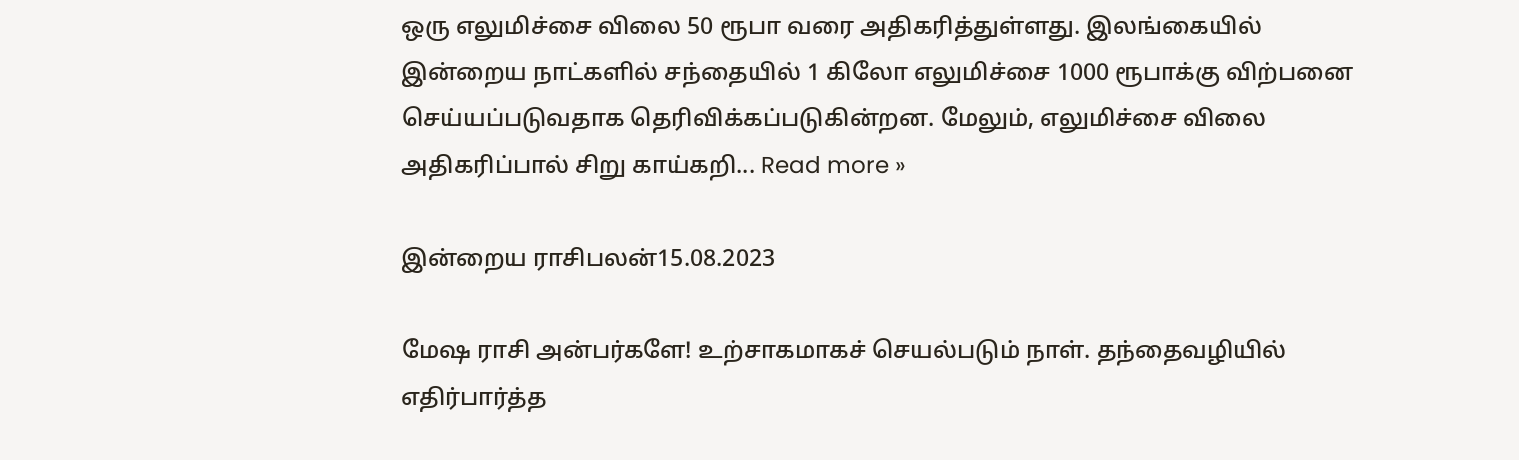ஒரு எலுமிச்சை விலை 50 ரூபா வரை அதிகரித்துள்ளது. இலங்கையில் இன்றைய நாட்களில் சந்தையில் 1 கிலோ எலுமிச்சை 1000 ரூபாக்கு விற்பனை செய்யப்படுவதாக தெரிவிக்கப்படுகின்றன. மேலும், எலுமிச்சை விலை அதிகரிப்பால் சிறு காய்கறி... Read more »

இன்றைய ராசிபலன்15.08.2023

மேஷ ராசி அன்பர்களே! உற்சாகமாகச் செயல்படும் நாள். தந்தைவழியில் எதிர்பார்த்த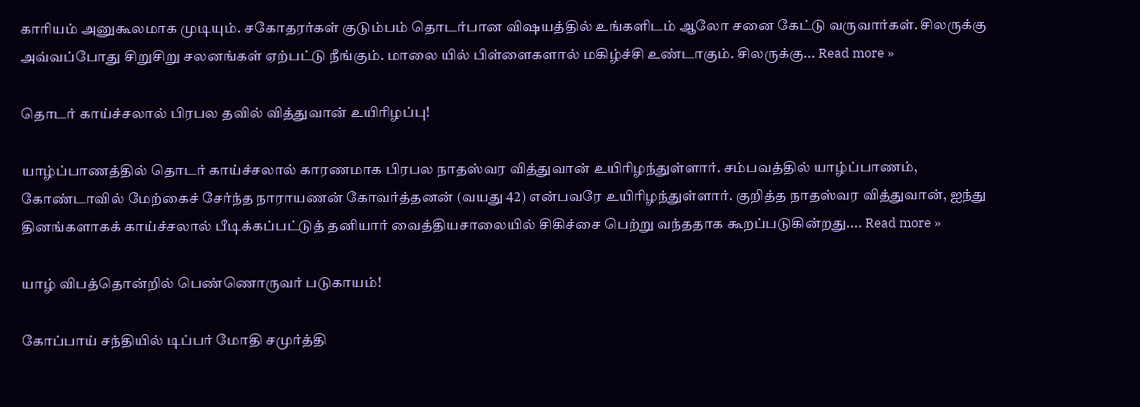காரியம் அனுகூலமாக முடியும். சகோதரர்கள் குடும்பம் தொடர்பான விஷயத்தில் உங்களிடம் ஆலோ சனை கேட்டு வருவார்கள். சிலருக்கு அவ்வப்போது சிறுசிறு சலனங்கள் ஏற்பட்டு நீங்கும். மாலை யில் பிள்ளைகளால் மகிழ்ச்சி உண்டாகும். சிலருக்கு... Read more »

தொடர் காய்ச்சலால் பிரபல தவில் வித்துவான் உயிரிழப்பு!

யாழ்ப்பாணத்தில் தொடர் காய்ச்சலால் காரணமாக பிரபல நாதஸ்வர வித்துவான் உயிரிழந்துள்ளார். சம்பவத்தில் யாழ்ப்பாணம், கோண்டாவில் மேற்கைச் சேர்ந்த நாராயணன் கோவர்த்தனன் (வயது 42) என்பவரே உயிரிழந்துள்ளார். குறித்த நாதஸ்வர வித்துவான், ஐந்து தினங்களாகக் காய்ச்சலால் பீடிக்கப்பட்டுத் தனியார் வைத்தியசாலையில் சிகிச்சை பெற்று வந்ததாக கூறப்படுகின்றது.... Read more »

யாழ் விபத்தொன்றில் பெண்ணொருவர் படுகாயம்!

கோப்பாய் சந்தியில் டிப்பர் மோதி சமுர்த்தி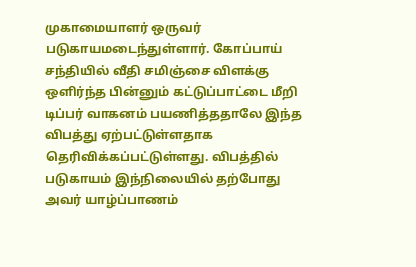முகாமையாளர் ஒருவர் படுகாயமடைந்துள்ளார். கோப்பாய் சந்தியில் வீதி சமிஞ்சை விளக்கு ஒளிர்ந்த பின்னும் கட்டுப்பாட்டை மீறி டிப்பர் வாகனம் பயணித்ததாலே இந்த விபத்து ஏற்பட்டுள்ளதாக தெரிவிக்கப்பட்டுள்ளது. விபத்தில் படுகாயம் இந்நிலையில் தற்போது அவர் யாழ்ப்பாணம்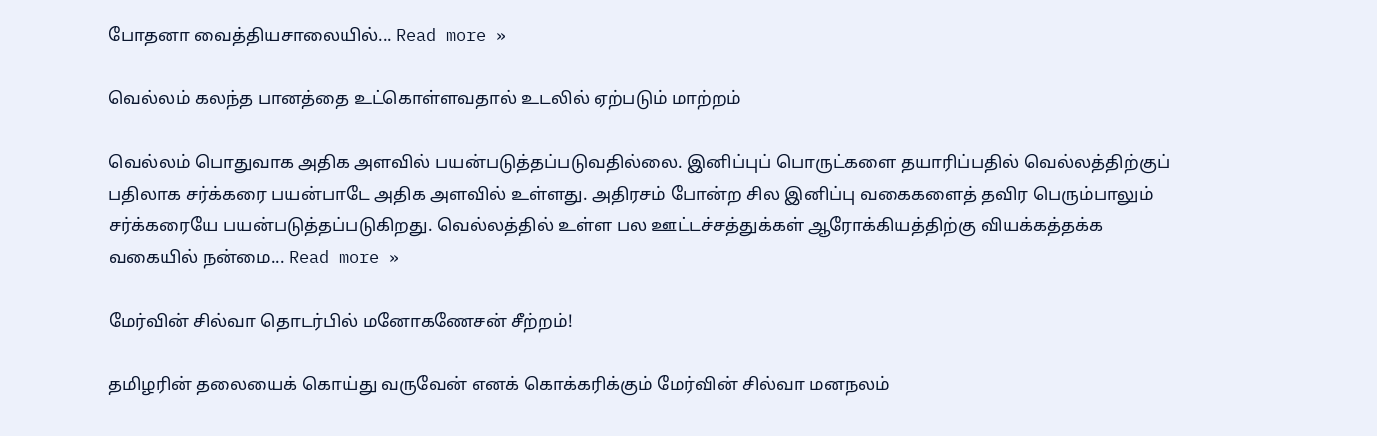போதனா வைத்தியசாலையில்... Read more »

வெல்லம் கலந்த பானத்தை உட்கொள்ளவதால் உடலில் ஏற்படும் மாற்றம்

வெல்லம் பொதுவாக அதிக அளவில் பயன்படுத்தப்படுவதில்லை. இனிப்புப் பொருட்களை தயாரிப்பதில் வெல்லத்திற்குப் பதிலாக சர்க்கரை பயன்பாடே அதிக அளவில் உள்ளது. அதிரசம் போன்ற சில இனிப்பு வகைகளைத் தவிர பெரும்பாலும் சர்க்கரையே பயன்படுத்தப்படுகிறது. வெல்லத்தில் உள்ள பல ஊட்டச்சத்துக்கள் ஆரோக்கியத்திற்கு வியக்கத்தக்க வகையில் நன்மை... Read more »

மேர்வின் சில்வா தொடர்பில் மனோகணேசன் சீற்றம்!

தமிழரின் தலையைக் கொய்து வருவேன் எனக் கொக்கரிக்கும் மேர்வின் சில்வா மனநலம்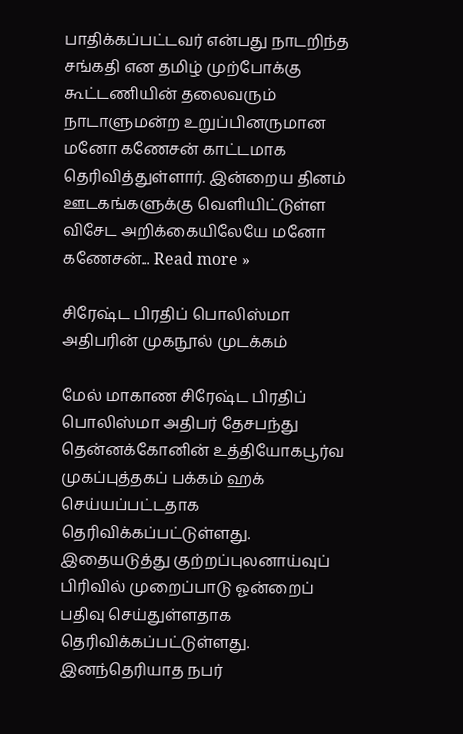பாதிக்கப்பட்டவர் என்பது நாடறிந்த சங்கதி என தமிழ் முற்போக்கு கூட்டணியின் தலைவரும் நாடாளுமன்ற உறுப்பினருமான மனோ கணேசன் காட்டமாக தெரிவித்துள்ளார். இன்றைய தினம் ஊடகங்களுக்கு வெளியிட்டுள்ள விசேட அறிக்கையிலேயே மனோ கணேசன்... Read more »

சிரேஷ்ட பிரதிப் பொலிஸ்மா அதிபரின் முகநூல் முடக்கம்

மேல் மாகாண சிரேஷ்ட பிரதிப் பொலிஸ்மா அதிபர் தேசபந்து தென்னக்கோனின் உத்தியோகபூர்வ முகப்புத்தகப் பக்கம் ஹக் செய்யப்பட்டதாக தெரிவிக்கப்பட்டுள்ளது. இதையடுத்து குற்றப்புலனாய்வுப் பிரிவில் முறைப்பாடு ஓன்றைப் பதிவு செய்துள்ளதாக தெரிவிக்கப்பட்டுள்ளது. இனந்தெரியாத நபர்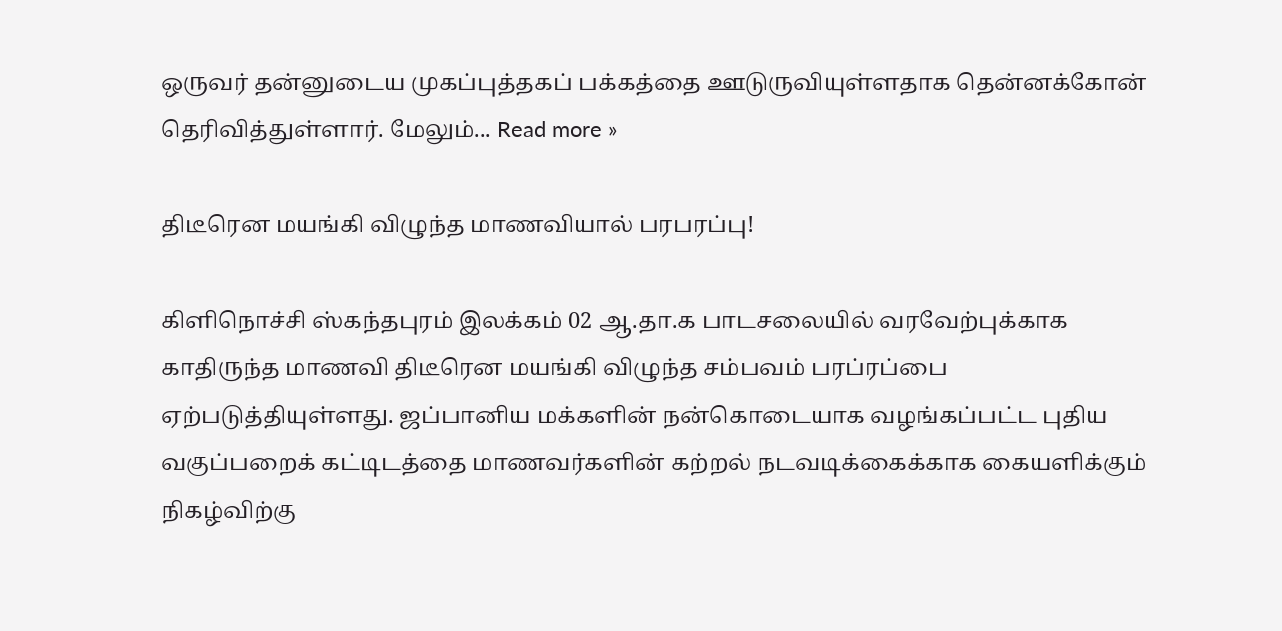ஒருவர் தன்னுடைய முகப்புத்தகப் பக்கத்தை ஊடுருவியுள்ளதாக தென்னக்கோன் தெரிவித்துள்ளார். மேலும்... Read more »

திடீரென மயங்கி விழுந்த மாணவியால் பரபரப்பு!

கிளிநொச்சி ஸ்கந்தபுரம் இலக்கம் 02 ஆ.தா.க பாடசலையில் வரவேற்புக்காக காதிருந்த மாணவி திடீரென மயங்கி விழுந்த சம்பவம் பரப்ரப்பை ஏற்படுத்தியுள்ளது. ஜப்பானிய மக்களின் நன்கொடையாக வழங்கப்பட்ட புதிய வகுப்பறைக் கட்டிடத்தை மாணவர்களின் கற்றல் நடவடிக்கைக்காக கையளிக்கும் நிகழ்விற்கு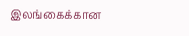இலங்கைக்கான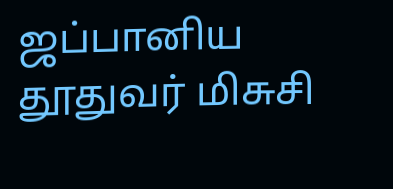ஜப்பானிய தூதுவர் மிசுசி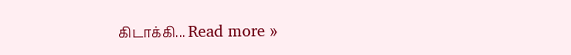கிடாக்கி... Read more »